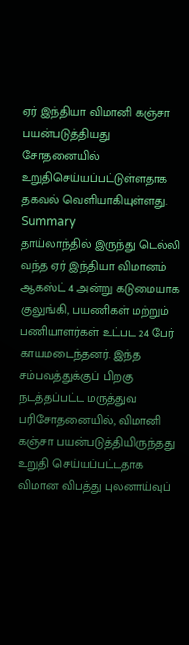ஏர் இந்தியா விமானி கஞ்சா பயன்படுத்தியது சோதனையில் உறுதிசெய்யப்பட்டுள்ளதாக தகவல் வெளியாகியுள்ளது.
Summary
தாய்லாந்தில் இருந்து டெல்லி வந்த ஏர் இந்தியா விமானம் ஆகஸ்ட் 4 அன்று கடுமையாக குலுங்கி, பயணிகள் மற்றும் பணியாளர்கள் உட்பட 24 பேர் காயமடைந்தனர். இந்த சம்பவத்துக்குப் பிறகு நடத்தப்பட்ட மருத்துவ பரிசோதனையில், விமானி கஞ்சா பயன்படுத்தியிருந்தது உறுதி செய்யப்பட்டதாக விமான விபத்து புலனாய்வுப்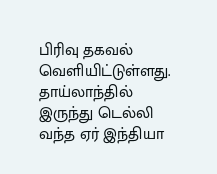பிரிவு தகவல் வெளியிட்டுள்ளது.
தாய்லாந்தில் இருந்து டெல்லி வந்த ஏர் இந்தியா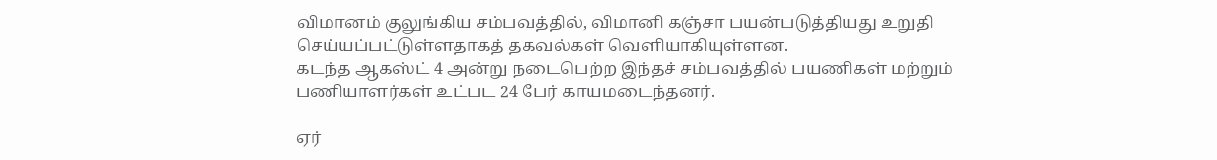விமானம் குலுங்கிய சம்பவத்தில், விமானி கஞ்சா பயன்படுத்தியது உறுதி செய்யப்பட்டுள்ளதாகத் தகவல்கள் வெளியாகியுள்ளன.
கடந்த ஆகஸ்ட் 4 அன்று நடைபெற்ற இந்தச் சம்பவத்தில் பயணிகள் மற்றும் பணியாளர்கள் உட்பட 24 பேர் காயமடைந்தனர்.

ஏர்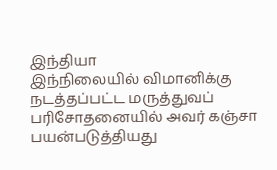இந்தியா
இந்நிலையில் விமானிக்கு நடத்தப்பட்ட மருத்துவப் பரிசோதனையில் அவர் கஞ்சா பயன்படுத்தியது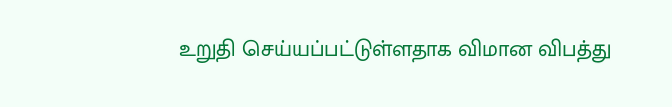உறுதி செய்யப்பட்டுள்ளதாக விமான விபத்து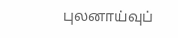புலனாய்வுப்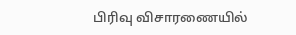பிரிவு விசாரணையில்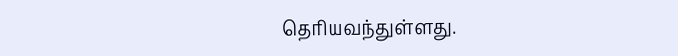தெரியவந்துள்ளது.